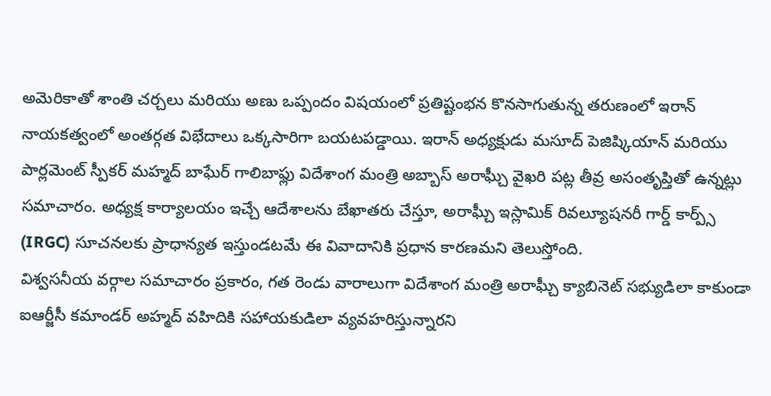అమెరికాతో శాంతి చర్చలు మరియు అణు ఒప్పందం విషయంలో ప్రతిష్టంభన కొనసాగుతున్న తరుణంలో ఇరాన్ నాయకత్వంలో అంతర్గత విభేదాలు ఒక్కసారిగా బయటపడ్డాయి. ఇరాన్ అధ్యక్షుడు మసూద్ పెజిష్కియాన్ మరియు పార్లమెంట్ స్పీకర్ మహ్మద్ బాఘేర్ గాలిబాఫ్లు విదేశాంగ మంత్రి అబ్బాస్ అరాఘ్చీ వైఖరి పట్ల తీవ్ర అసంతృప్తితో ఉన్నట్లు సమాచారం. అధ్యక్ష కార్యాలయం ఇచ్చే ఆదేశాలను బేఖాతరు చేస్తూ, అరాఘ్చీ ఇస్లామిక్ రివల్యూషనరీ గార్డ్ కార్ప్స్ (IRGC) సూచనలకు ప్రాధాన్యత ఇస్తుండటమే ఈ వివాదానికి ప్రధాన కారణమని తెలుస్తోంది.
విశ్వసనీయ వర్గాల సమాచారం ప్రకారం, గత రెండు వారాలుగా విదేశాంగ మంత్రి అరాఘ్చీ క్యాబినెట్ సభ్యుడిలా కాకుండా ఐఆర్జీసీ కమాండర్ అహ్మద్ వహిదికి సహాయకుడిలా వ్యవహరిస్తున్నారని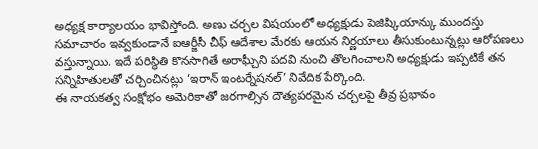అధ్యక్ష కార్యాలయం భావిస్తోంది. అణు చర్చల విషయంలో అధ్యక్షుడు పెజిష్కియాన్కు ముందస్తు సమాచారం ఇవ్వకుండానే ఐఆర్జీసీ చీఫ్ ఆదేశాల మేరకు ఆయన నిర్ణయాలు తీసుకుంటున్నట్లు ఆరోపణలు వస్తున్నాయి. ఇదే పరిస్థితి కొనసాగితే అరాఘ్చీని పదవి నుంచి తొలగించాలని అధ్యక్షుడు ఇప్పటికే తన సన్నిహితులతో చర్చించినట్లు ‘ఇరాన్ ఇంటర్నేషనల్’ నివేదిక పేర్కొంది.
ఈ నాయకత్వ సంక్షోభం అమెరికాతో జరగాల్సిన దౌత్యపరమైన చర్చలపై తీవ్ర ప్రభావం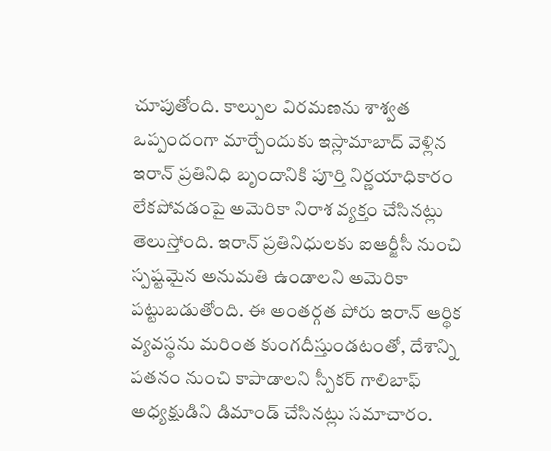చూపుతోంది. కాల్పుల విరమణను శాశ్వత ఒప్పందంగా మార్చేందుకు ఇస్లామాబాద్ వెళ్లిన ఇరాన్ ప్రతినిధి బృందానికి పూర్తి నిర్ణయాధికారం లేకపోవడంపై అమెరికా నిరాశ వ్యక్తం చేసినట్లు తెలుస్తోంది. ఇరాన్ ప్రతినిధులకు ఐఆర్జీసీ నుంచి స్పష్టమైన అనుమతి ఉండాలని అమెరికా పట్టుబడుతోంది. ఈ అంతర్గత పోరు ఇరాన్ ఆర్థిక వ్యవస్థను మరింత కుంగదీస్తుండటంతో, దేశాన్ని పతనం నుంచి కాపాడాలని స్పీకర్ గాలిబాఫ్ అధ్యక్షుడిని డిమాండ్ చేసినట్లు సమాచారం.